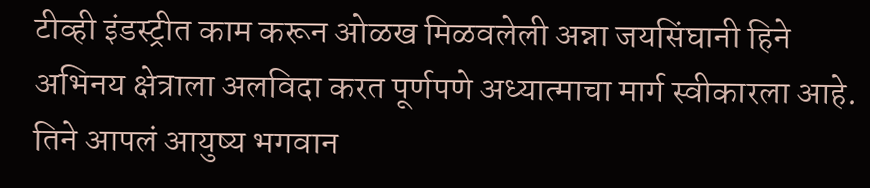टीव्ही इंडस्ट्रीत काम करून ओळख मिळवलेली अन्ना जयसिंघानी हिने अभिनय क्षेत्राला अलविदा करत पूर्णपणे अध्यात्माचा मार्ग स्वीकारला आहे. तिने आपलं आयुष्य भगवान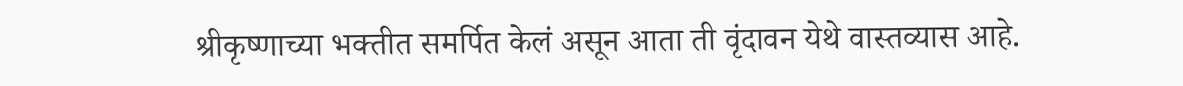श्रीकृष्णाच्या भक्तीत समर्पित केलं असून आता ती वृंदावन येथे वास्तव्यास आहे.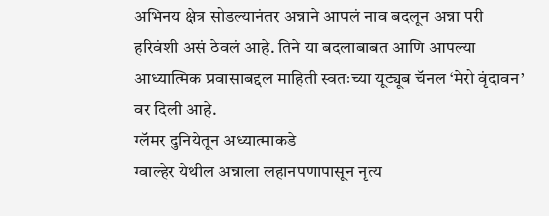अभिनय क्षेत्र सोडल्यानंतर अन्नाने आपलं नाव बदलून अन्ना परी हरिवंशी असं ठेवलं आहे. तिने या बदलाबाबत आणि आपल्या आध्यात्मिक प्रवासाबद्दल माहिती स्वतःच्या यूट्यूब चॅनल ‘मेरो वृंदावन’ वर दिली आहे.
ग्लॅमर दुनियेतून अध्यात्माकडे
ग्वाल्हेर येथील अन्नाला लहानपणापासून नृत्य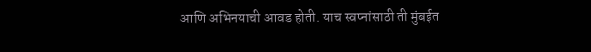आणि अभिनयाची आवड होती. याच स्वप्नांसाठी ती मुंबईत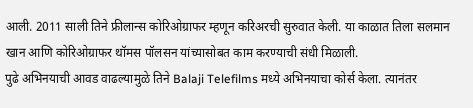आली. 2011 साली तिने फ्रीलान्स कोरिओग्राफर म्हणून करिअरची सुरुवात केली. या काळात तिला सलमान खान आणि कोरिओग्राफर थॉमस पॉलसन यांच्यासोबत काम करण्याची संधी मिळाली.
पुढे अभिनयाची आवड वाढल्यामुळे तिने Balaji Telefilms मध्ये अभिनयाचा कोर्स केला. त्यानंतर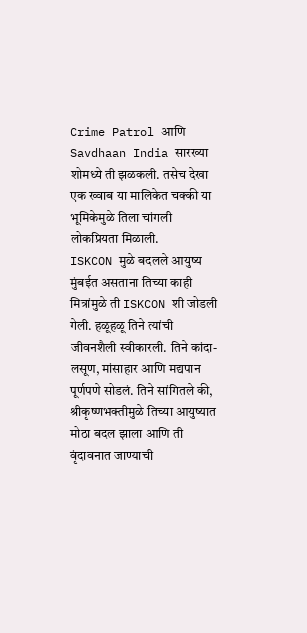Crime Patrol आणि Savdhaan India सारख्या शोमध्ये ती झळकली. तसेच देखा एक ख्वाब या मालिकेत चक्की या भूमिकेमुळे तिला चांगली लोकप्रियता मिळाली.
ISKCON मुळे बदलले आयुष्य
मुंबईत असताना तिच्या काही मित्रांमुळे ती ISKCON शी जोडली गेली. हळूहळू तिने त्यांची जीवनशैली स्वीकारली. तिने कांदा-लसूण, मांसाहार आणि मद्यपान पूर्णपणे सोडलं. तिने सांगितले की, श्रीकृष्णभक्तीमुळे तिच्या आयुष्यात मोठा बदल झाला आणि ती वृंदावनात जाण्याची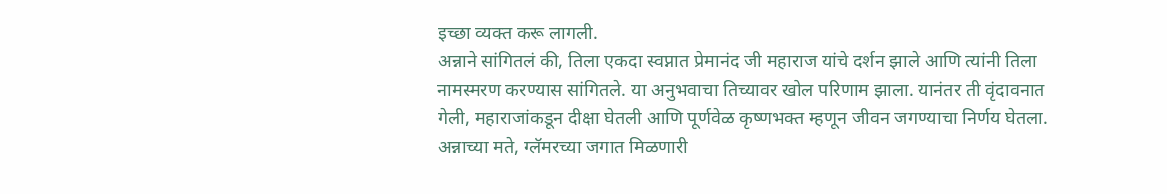इच्छा व्यक्त करू लागली.
अन्नाने सांगितलं की, तिला एकदा स्वप्नात प्रेमानंद जी महाराज यांचे दर्शन झाले आणि त्यांनी तिला नामस्मरण करण्यास सांगितले. या अनुभवाचा तिच्यावर खोल परिणाम झाला. यानंतर ती वृंदावनात गेली, महाराजांकडून दीक्षा घेतली आणि पूर्णवेळ कृष्णभक्त म्हणून जीवन जगण्याचा निर्णय घेतला.
अन्नाच्या मते, ग्लॅमरच्या जगात मिळणारी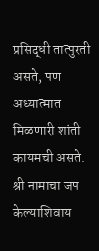प्रसिद्धी तात्पुरती असते, पण अध्यात्मात मिळणारी शांती कायमची असते. श्री नामाचा जप केल्याशिवाय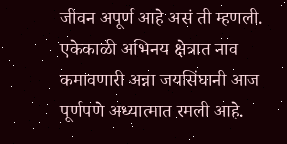जीवन अपूर्ण आहे असं ती म्हणली. एकेकाळी अभिनय क्षेत्रात नाव कमावणारी अन्ना जयसिंघानी आज पूर्णपणे अध्यात्मात रमली आहे.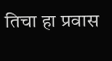तिचा हा प्रवास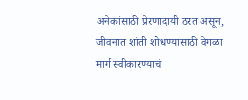अनेकांसाठी प्रेरणादायी ठरत असून, जीवनात शांती शोधण्यासाठी वेगळा मार्ग स्वीकारण्याचं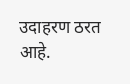उदाहरण ठरत आहे.